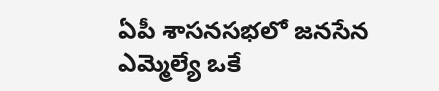ఏపీ శాసనసభలో జనసేన ఎమ్మెల్యే ఒకే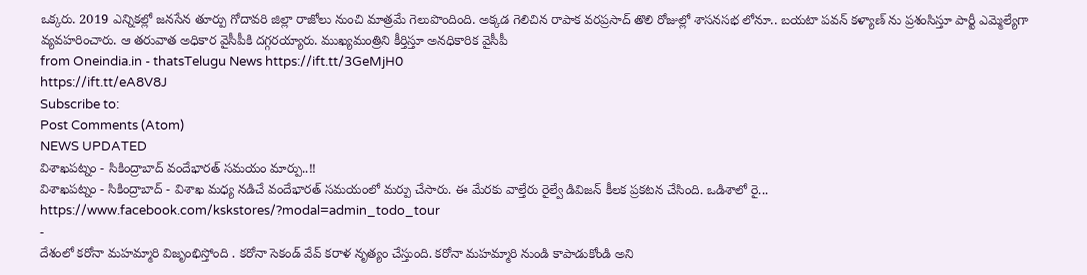ఒక్కరు. 2019 ఎన్నికల్లో జనసేన తూర్పు గోదావరి జిల్లా రాజోలు నుంచి మాత్రమే గెలుపొందింది. అక్కడ గెలిచిన రాపాక వరప్రసాద్ తొలి రోజుల్లో శాసనసభ లోనూ.. బయటా పవన్ కళ్యాణ్ ను ప్రశంసిస్తూ పార్టీ ఎమ్మెల్యేగా వ్యవహరించారు. ఆ తరువాత అధికార వైసీపీకి దగ్గరయ్యారు. ముఖ్యమంత్రిని కీర్తిస్తూ అనధికారిక వైసీపీ
from Oneindia.in - thatsTelugu News https://ift.tt/3GeMjH0
https://ift.tt/eA8V8J
Subscribe to:
Post Comments (Atom)
NEWS UPDATED
విశాఖపట్నం - సికింద్రాబాద్ వందేభారత్ సమయం మార్పు..!!
విశాఖపట్నం - సికింద్రాబాద్ - విశాఖ మధ్య నడిచే వందేభారత్ సమయంలో మర్పు చేసారు. ఈ మేరకు వాల్తేరు రైల్వే డివిజన్ కీలక ప్రకటన చేసింది. ఒడిశాలో రై...
https://www.facebook.com/kskstores/?modal=admin_todo_tour
-
దేశంలో కరోనా మహమ్మారి విజృంభిస్తోంది . కరోనా సెకండ్ వేవ్ కరాళ నృత్యం చేస్తుంది. కరోనా మహమ్మారి నుండి కాపాడుకోండి అని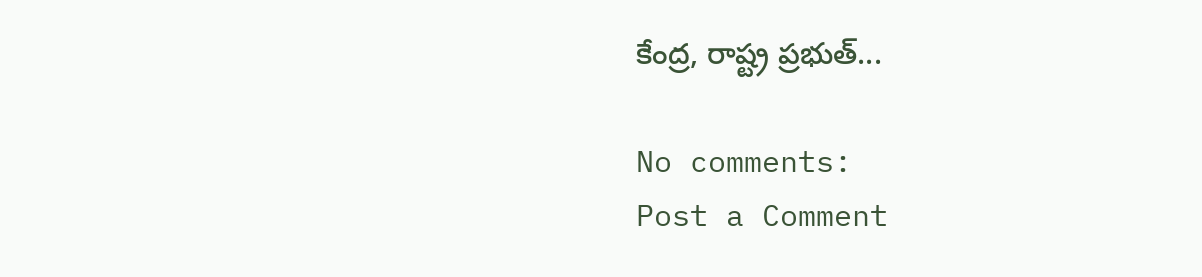కేంద్ర, రాష్ట్ర ప్రభుత్...

No comments:
Post a Comment